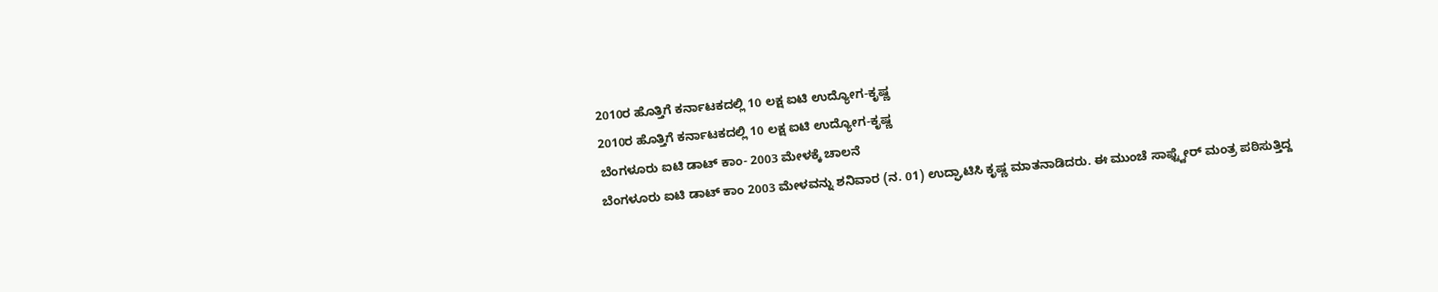2010ರ ಹೊತ್ತಿಗೆ ಕರ್ನಾಟಕದಲ್ಲಿ 10 ಲಕ್ಷ ಐಟಿ ಉದ್ಯೋಗ-ಕೃಷ್ಣ
2010ರ ಹೊತ್ತಿಗೆ ಕರ್ನಾಟಕದಲ್ಲಿ 10 ಲಕ್ಷ ಐಟಿ ಉದ್ಯೋಗ-ಕೃಷ್ಣ
ಬೆಂಗಳೂರು ಐಟಿ ಡಾಟ್ ಕಾಂ- 2003 ಮೇಳಕ್ಕೆ ಚಾಲನೆ
ಬೆಂಗಳೂರು ಐಟಿ ಡಾಟ್ ಕಾಂ 2003 ಮೇಳವನ್ನು ಶನಿವಾರ (ನ. 01) ಉದ್ಘಾಟಿಸಿ ಕೃಷ್ಣ ಮಾತನಾಡಿದರು. ಈ ಮುಂಚೆ ಸಾಫ್ಟ್ವೇರ್ ಮಂತ್ರ ಪಠಿಸುತ್ತಿದ್ದ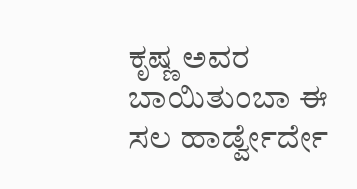ಕೃಷ್ಣ ಅವರ ಬಾಯಿತುಂಬಾ ಈ ಸಲ ಹಾರ್ಡ್ವೇರ್ದೇ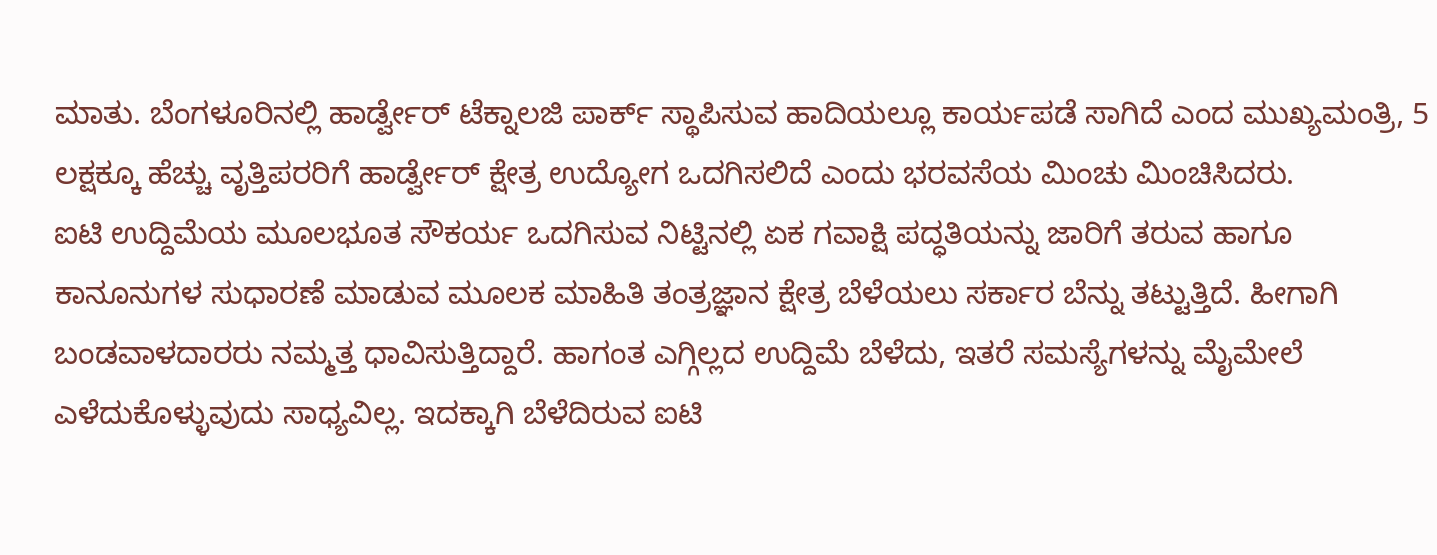ಮಾತು. ಬೆಂಗಳೂರಿನಲ್ಲಿ ಹಾರ್ಡ್ವೇರ್ ಟೆಕ್ನಾಲಜಿ ಪಾರ್ಕ್ ಸ್ಥಾಪಿಸುವ ಹಾದಿಯಲ್ಲೂ ಕಾರ್ಯಪಡೆ ಸಾಗಿದೆ ಎಂದ ಮುಖ್ಯಮಂತ್ರಿ, 5 ಲಕ್ಷಕ್ಕೂ ಹೆಚ್ಚು ವೃತ್ತಿಪರರಿಗೆ ಹಾರ್ಡ್ವೇರ್ ಕ್ಷೇತ್ರ ಉದ್ಯೋಗ ಒದಗಿಸಲಿದೆ ಎಂದು ಭರವಸೆಯ ಮಿಂಚು ಮಿಂಚಿಸಿದರು.
ಐಟಿ ಉದ್ದಿಮೆಯ ಮೂಲಭೂತ ಸೌಕರ್ಯ ಒದಗಿಸುವ ನಿಟ್ಟಿನಲ್ಲಿ ಏಕ ಗವಾಕ್ಷಿ ಪದ್ಧತಿಯನ್ನು ಜಾರಿಗೆ ತರುವ ಹಾಗೂ ಕಾನೂನುಗಳ ಸುಧಾರಣೆ ಮಾಡುವ ಮೂಲಕ ಮಾಹಿತಿ ತಂತ್ರಜ್ಞಾನ ಕ್ಷೇತ್ರ ಬೆಳೆಯಲು ಸರ್ಕಾರ ಬೆನ್ನು ತಟ್ಟುತ್ತಿದೆ. ಹೀಗಾಗಿ ಬಂಡವಾಳದಾರರು ನಮ್ಮತ್ತ ಧಾವಿಸುತ್ತಿದ್ದಾರೆ. ಹಾಗಂತ ಎಗ್ಗಿಲ್ಲದ ಉದ್ದಿಮೆ ಬೆಳೆದು, ಇತರೆ ಸಮಸ್ಯೆಗಳನ್ನು ಮೈಮೇಲೆ ಎಳೆದುಕೊಳ್ಳುವುದು ಸಾಧ್ಯವಿಲ್ಲ. ಇದಕ್ಕಾಗಿ ಬೆಳೆದಿರುವ ಐಟಿ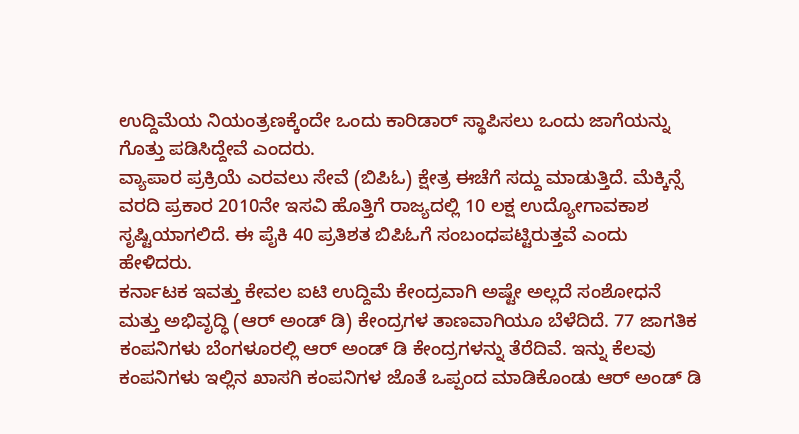ಉದ್ದಿಮೆಯ ನಿಯಂತ್ರಣಕ್ಕೆಂದೇ ಒಂದು ಕಾರಿಡಾರ್ ಸ್ಥಾಪಿಸಲು ಒಂದು ಜಾಗೆಯನ್ನು ಗೊತ್ತು ಪಡಿಸಿದ್ದೇವೆ ಎಂದರು.
ವ್ಯಾಪಾರ ಪ್ರಕ್ರಿಯೆ ಎರವಲು ಸೇವೆ (ಬಿಪಿಓ) ಕ್ಷೇತ್ರ ಈಚೆಗೆ ಸದ್ದು ಮಾಡುತ್ತಿದೆ. ಮೆಕ್ಕಿನ್ಸೆ ವರದಿ ಪ್ರಕಾರ 2010ನೇ ಇಸವಿ ಹೊತ್ತಿಗೆ ರಾಜ್ಯದಲ್ಲಿ 10 ಲಕ್ಷ ಉದ್ಯೋಗಾವಕಾಶ ಸೃಷ್ಟಿಯಾಗಲಿದೆ. ಈ ಪೈಕಿ 40 ಪ್ರತಿಶತ ಬಿಪಿಓಗೆ ಸಂಬಂಧಪಟ್ಟಿರುತ್ತವೆ ಎಂದು ಹೇಳಿದರು.
ಕರ್ನಾಟಕ ಇವತ್ತು ಕೇವಲ ಐಟಿ ಉದ್ದಿಮೆ ಕೇಂದ್ರವಾಗಿ ಅಷ್ಟೇ ಅಲ್ಲದೆ ಸಂಶೋಧನೆ ಮತ್ತು ಅಭಿವೃದ್ಧಿ (ಆರ್ ಅಂಡ್ ಡಿ) ಕೇಂದ್ರಗಳ ತಾಣವಾಗಿಯೂ ಬೆಳೆದಿದೆ. 77 ಜಾಗತಿಕ ಕಂಪನಿಗಳು ಬೆಂಗಳೂರಲ್ಲಿ ಆರ್ ಅಂಡ್ ಡಿ ಕೇಂದ್ರಗಳನ್ನು ತೆರೆದಿವೆ. ಇನ್ನು ಕೆಲವು ಕಂಪನಿಗಳು ಇಲ್ಲಿನ ಖಾಸಗಿ ಕಂಪನಿಗಳ ಜೊತೆ ಒಪ್ಪಂದ ಮಾಡಿಕೊಂಡು ಆರ್ ಅಂಡ್ ಡಿ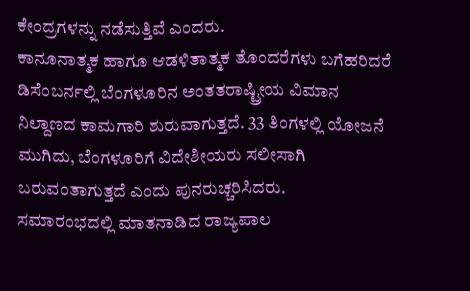ಕೇಂದ್ರಗಳನ್ನು ನಡೆಸುತ್ತಿವೆ ಎಂದರು.
ಕಾನೂನಾತ್ಮಕ ಹಾಗೂ ಆಡಳಿತಾತ್ಮಕ ತೊಂದರೆಗಳು ಬಗೆಹರಿದರೆ ಡಿಸೆಂಬರ್ನಲ್ಲಿ ಬೆಂಗಳೂರಿನ ಅಂತತರಾಷ್ಟ್ರೀಯ ವಿಮಾನ ನಿಲ್ದಾಣದ ಕಾಮಗಾರಿ ಶುರುವಾಗುತ್ತದೆ. 33 ತಿಂಗಳಲ್ಲಿ ಯೋಜನೆ ಮುಗಿದು, ಬೆಂಗಳೂರಿಗೆ ವಿದೇಶೀಯರು ಸಲೀಸಾಗಿ ಬರುವಂತಾಗುತ್ತದೆ ಎಂದು ಪುನರುಚ್ಚರಿಸಿದರು.
ಸಮಾರಂಭದಲ್ಲಿ ಮಾತನಾಡಿದ ರಾಜ್ಯಪಾಲ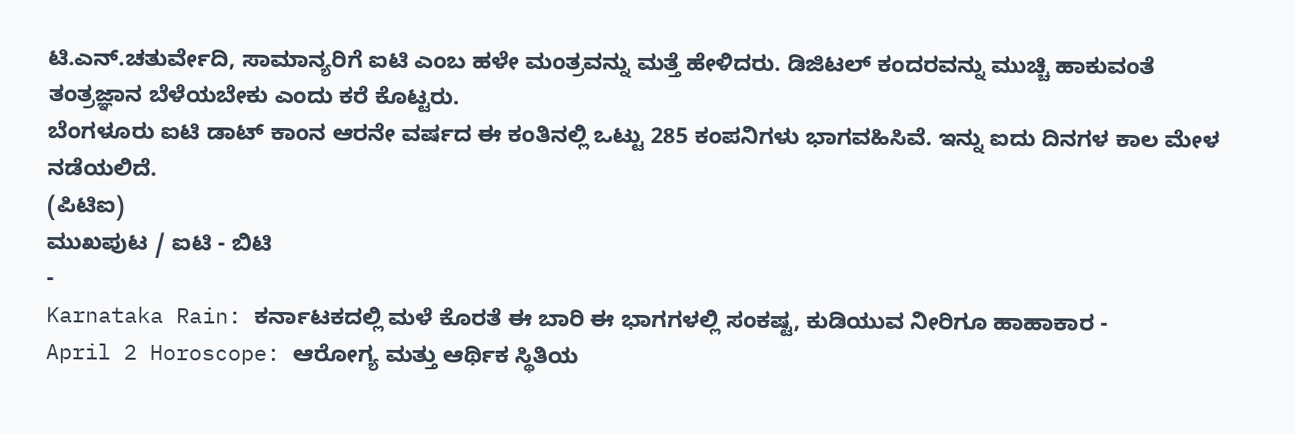ಟಿ.ಎನ್.ಚತುರ್ವೇದಿ, ಸಾಮಾನ್ಯರಿಗೆ ಐಟಿ ಎಂಬ ಹಳೇ ಮಂತ್ರವನ್ನು ಮತ್ತೆ ಹೇಳಿದರು. ಡಿಜಿಟಲ್ ಕಂದರವನ್ನು ಮುಚ್ಚಿ ಹಾಕುವಂತೆ ತಂತ್ರಜ್ಞಾನ ಬೆಳೆಯಬೇಕು ಎಂದು ಕರೆ ಕೊಟ್ಟರು.
ಬೆಂಗಳೂರು ಐಟಿ ಡಾಟ್ ಕಾಂನ ಆರನೇ ವರ್ಷದ ಈ ಕಂತಿನಲ್ಲಿ ಒಟ್ಟು 285 ಕಂಪನಿಗಳು ಭಾಗವಹಿಸಿವೆ. ಇನ್ನು ಐದು ದಿನಗಳ ಕಾಲ ಮೇಳ ನಡೆಯಲಿದೆ.
(ಪಿಟಿಐ)
ಮುಖಪುಟ / ಐಟಿ - ಬಿಟಿ
-
Karnataka Rain: ಕರ್ನಾಟಕದಲ್ಲಿ ಮಳೆ ಕೊರತೆ ಈ ಬಾರಿ ಈ ಭಾಗಗಳಲ್ಲಿ ಸಂಕಷ್ಟ, ಕುಡಿಯುವ ನೀರಿಗೂ ಹಾಹಾಕಾರ -
April 2 Horoscope: ಆರೋಗ್ಯ ಮತ್ತು ಆರ್ಥಿಕ ಸ್ಥಿತಿಯ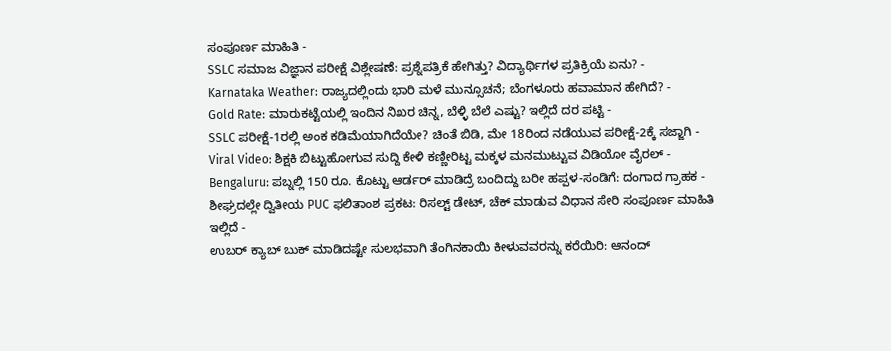ಸಂಪೂರ್ಣ ಮಾಹಿತಿ -
SSLC ಸಮಾಜ ವಿಜ್ಞಾನ ಪರೀಕ್ಷೆ ವಿಶ್ಲೇಷಣೆ: ಪ್ರಶ್ನೆಪತ್ರಿಕೆ ಹೇಗಿತ್ತು? ವಿದ್ಯಾರ್ಥಿಗಳ ಪ್ರತಿಕ್ರಿಯೆ ಏನು? -
Karnataka Weather: ರಾಜ್ಯದಲ್ಲಿಂದು ಭಾರಿ ಮಳೆ ಮುನ್ಸೂಚನೆ; ಬೆಂಗಳೂರು ಹವಾಮಾನ ಹೇಗಿದೆ? -
Gold Rate: ಮಾರುಕಟ್ಟೆಯಲ್ಲಿ ಇಂದಿನ ನಿಖರ ಚಿನ್ನ, ಬೆಳ್ಳಿ ಬೆಲೆ ಎಷ್ಟು? ಇಲ್ಲಿದೆ ದರ ಪಟ್ಟಿ -
SSLC ಪರೀಕ್ಷೆ-1ರಲ್ಲಿ ಅಂಕ ಕಡಿಮೆಯಾಗಿದೆಯೇ? ಚಿಂತೆ ಬಿಡಿ, ಮೇ 18ರಿಂದ ನಡೆಯುವ ಪರೀಕ್ಷೆ-2ಕ್ಕೆ ಸಜ್ಜಾಗಿ -
Viral Video: ಶಿಕ್ಷಕಿ ಬಿಟ್ಟುಹೋಗುವ ಸುದ್ದಿ ಕೇಳಿ ಕಣ್ಣೀರಿಟ್ಟ ಮಕ್ಕಳ ಮನಮುಟ್ಟುವ ವಿಡಿಯೋ ವೈರಲ್ -
Bengaluru: ಪಬ್ನಲ್ಲಿ 150 ರೂ. ಕೊಟ್ಟು ಆರ್ಡರ್ ಮಾಡಿದ್ರೆ ಬಂದಿದ್ದು ಬರೀ ಹಪ್ಪಳ-ಸಂಡಿಗೆ: ದಂಗಾದ ಗ್ರಾಹಕ -
ಶೀಘ್ರದಲ್ಲೇ ದ್ವಿತೀಯ PUC ಫಲಿತಾಂಶ ಪ್ರಕಟ: ರಿಸಲ್ಟ್ ಡೇಟ್, ಚೆಕ್ ಮಾಡುವ ವಿಧಾನ ಸೇರಿ ಸಂಪೂರ್ಣ ಮಾಹಿತಿ ಇಲ್ಲಿದೆ -
ಉಬರ್ ಕ್ಯಾಬ್ ಬುಕ್ ಮಾಡಿದಷ್ಟೇ ಸುಲಭವಾಗಿ ತೆಂಗಿನಕಾಯಿ ಕೀಳುವವರನ್ನು ಕರೆಯಿರಿ: ಆನಂದ್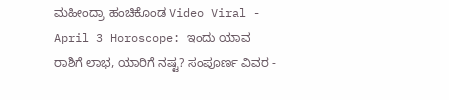ಮಹೀಂದ್ರಾ ಹಂಚಿಕೊಂಡ Video Viral -
April 3 Horoscope: ಇಂದು ಯಾವ ರಾಶಿಗೆ ಲಾಭ, ಯಾರಿಗೆ ನಷ್ಟ? ಸಂಪೂರ್ಣ ವಿವರ -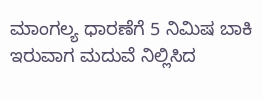ಮಾಂಗಲ್ಯ ಧಾರಣೆಗೆ 5 ನಿಮಿಷ ಬಾಕಿ ಇರುವಾಗ ಮದುವೆ ನಿಲ್ಲಿಸಿದ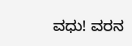ವಧು! ವರನ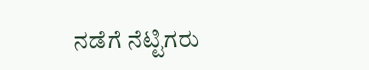ನಡೆಗೆ ನೆಟ್ಟಿಗರು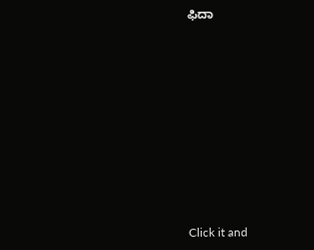ಫಿದಾ












Click it and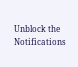Unblock the Notifications